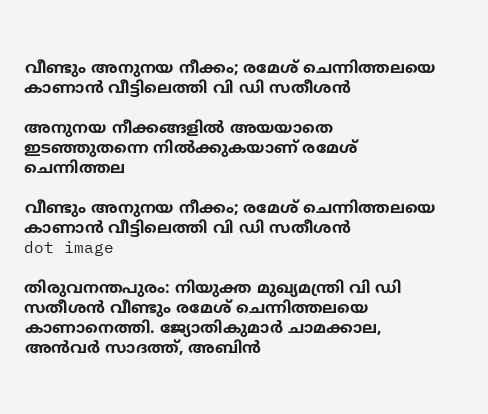വീണ്ടും അനുനയ നീക്കം; രമേശ് ചെന്നിത്തലയെ കാണാൻ വീട്ടിലെത്തി വി ഡി സതീശന്‍

അനുനയ നീക്കങ്ങളിൽ അയയാതെ ഇടഞ്ഞുതന്നെ നിൽക്കുകയാണ് രമേശ് ചെന്നിത്തല

വീണ്ടും അനുനയ നീക്കം; രമേശ് ചെന്നിത്തലയെ കാണാൻ വീട്ടിലെത്തി വി ഡി സതീശന്‍
dot image

തിരുവനന്തപുരം: നിയുക്ത മുഖ്യമന്ത്രി വി ഡി സതീശന്‍ വീണ്ടും രമേശ് ചെന്നിത്തലയെ കാണാനെത്തി. ജ്യോതികുമാര്‍ ചാമക്കാല, അന്‍വര്‍ സാദത്ത്, അബിന്‍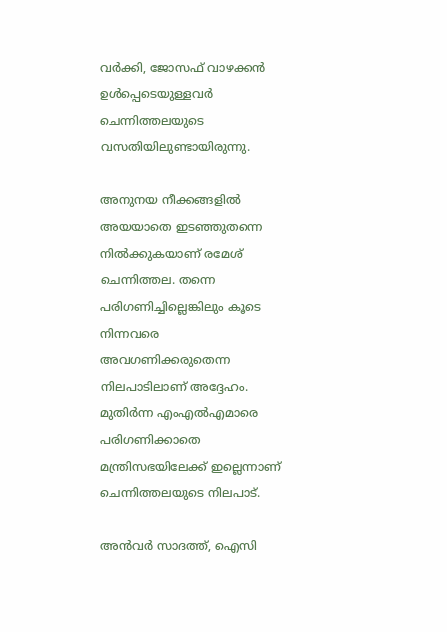വര്‍ക്കി, ജോസഫ് വാഴക്കൻ ഉള്‍പ്പെടെയുള്ളവര്‍ ചെന്നിത്തലയുടെ വസതിയിലുണ്ടായിരുന്നു.

അനുനയ നീക്കങ്ങളിൽ അയയാതെ ഇടഞ്ഞുതന്നെ നിൽക്കുകയാണ് രമേശ് ചെന്നിത്തല. തന്നെ പരിഗണിച്ചില്ലെങ്കിലും കൂടെ നിന്നവരെ അവഗണിക്കരുതെന്ന നിലപാടിലാണ് അദ്ദേഹം. മുതിര്‍ന്ന എംഎല്‍എമാരെ പരിഗണിക്കാതെ മന്ത്രിസഭയിലേക്ക് ഇല്ലെന്നാണ് ചെന്നിത്തലയുടെ നിലപാട്.

അന്‍വര്‍ സാദത്ത്, ഐസി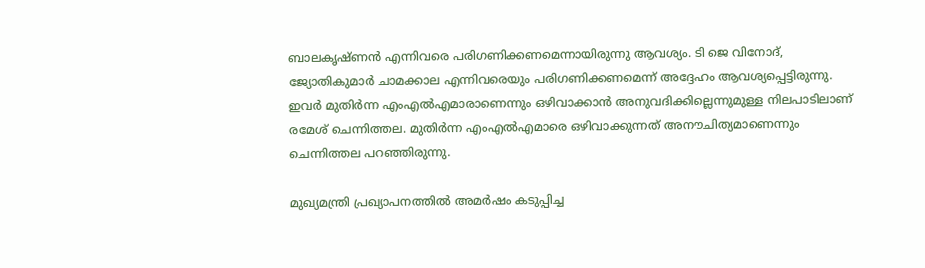ബാലകൃഷ്ണന്‍ എന്നിവരെ പരിഗണിക്കണമെന്നായിരുന്നു ആവശ്യം. ടി ജെ വിനോദ്, ജ്യോതികുമാര്‍ ചാമക്കാല എന്നിവരെയും പരിഗണിക്കണമെന്ന് അദ്ദേഹം ആവശ്യപ്പെട്ടിരുന്നു. ഇവര്‍ മുതിര്‍ന്ന എംഎല്‍എമാരാണെന്നും ഒഴിവാക്കാന്‍ അനുവദിക്കില്ലെന്നുമുള്ള നിലപാടിലാണ് രമേശ് ചെന്നിത്തല. മുതിര്‍ന്ന എംഎല്‍എമാരെ ഒഴിവാക്കുന്നത് അനൗചിത്യമാണെന്നും ചെന്നിത്തല പറഞ്ഞിരുന്നു.

മുഖ്യമന്ത്രി പ്രഖ്യാപനത്തില്‍ അമര്‍ഷം കടുപ്പിച്ച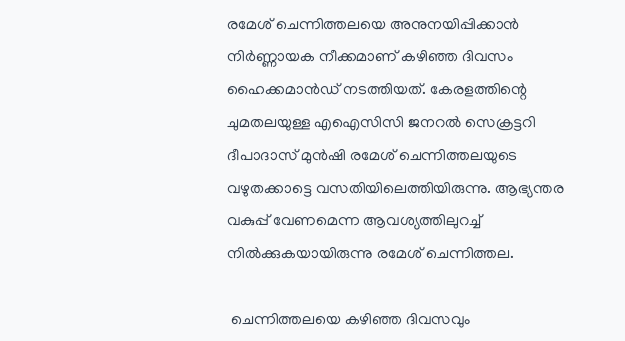രമേശ് ചെന്നിത്തലയെ അനുനയിപ്പിക്കാന്‍ നിര്‍ണ്ണായക നീക്കമാണ് കഴിഞ്ഞ ദിവസം ഹൈക്കമാന്‍ഡ് നടത്തിയത്. കേരളത്തിന്റെ ചുമതലയുള്ള എഐസിസി ജനറല്‍ സെക്രട്ടറി ദീപാദാസ് മുന്‍ഷി രമേശ് ചെന്നിത്തലയുടെ വഴുതക്കാട്ടെ വസതിയിലെത്തിയിരുന്നു. ആഭ്യന്തര വകുപ്പ് വേണമെന്ന ആവശ്യത്തിലുറച്ച് നിൽക്കുകയായിരുന്നു രമേശ് ചെന്നിത്തല.

 ചെന്നിത്തലയെ കഴിഞ്ഞ ദിവസവും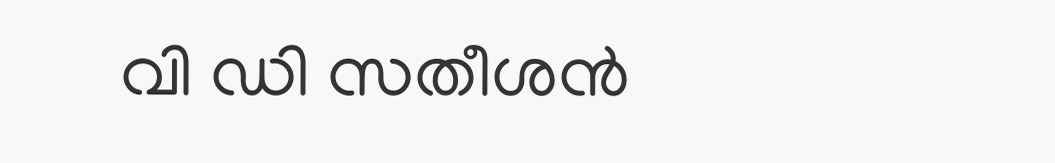വി ഡി സതീശൻ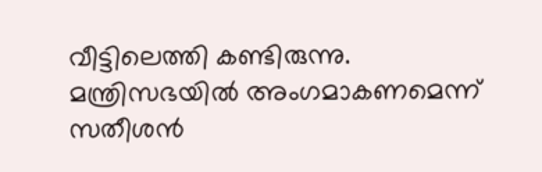വീട്ടിലെത്തി കണ്ടിരുന്നു. മന്ത്രിസഭയിൽ അംഗമാകണമെന്ന് സതീശൻ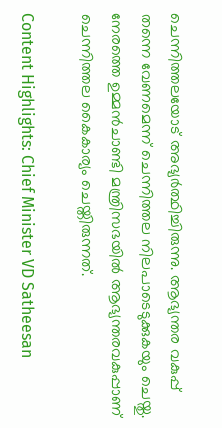ചെന്നിത്തലയോട് അഭ്യർത്ഥിച്ചിരുന്നു. ആഭ്യന്തര വകുപ്പ് തന്നെ വേണമെന്ന് ചെന്നിത്തല നിലപാടെടുക്കുകയും ചെയ്തു. നേരത്തെ ഉമ്മൻചാണ്ടി മന്ത്രിസഭയിൽ ആഭ്യന്തരവകുപ്പാണ് ചെന്നിത്തല കൈകാര്യം ചെയ്തിരുന്നത്.

Content Highlights: Chief Minister VD Satheesan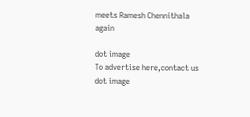meets Ramesh Chennithala again

dot image
To advertise here,contact us
dot image